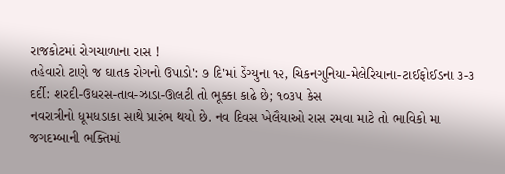રાજકોટમાં રોગચાળાના રાસ !
તહેવારો ટાણે જ ઘાતક રોગનો ઉપાડો': ૭ દિ'માં ડેંગ્યુના ૧૨, ચિકનગુનિયા-મેલેરિયાના-ટાઈફોઈડના ૩-૩ દર્દી: શરદી-ઉધરસ-તાવ-ઝાડા-ઊલટી તો ભૂક્કા કાઢે છે; ૧૦૩૫ કેસ
નવરાત્રીનો ધૂમધડાકા સાથે પ્રારંભ થયો છે. નવ દિવસ ખેલૈયાઓ રાસ રમવા માટે તો ભાવિકો મા જગદમ્બાની ભક્તિમાં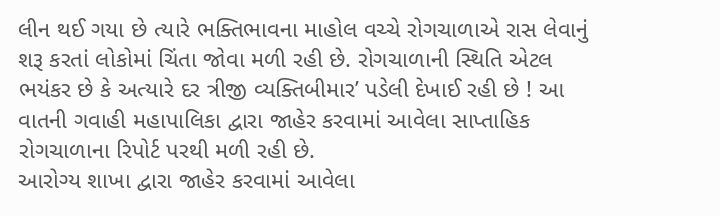લીન થઈ ગયા છે ત્યારે ભક્તિભાવના માહોલ વચ્ચે રોગચાળાએ રાસ લેવાનું શરૂ કરતાં લોકોમાં ચિંતા જોવા મળી રહી છે. રોગચાળાની સ્થિતિ એટલ ભયંકર છે કે અત્યારે દર ત્રીજી વ્યક્તિબીમાર’ પડેલી દેખાઈ રહી છે ! આ વાતની ગવાહી મહાપાલિકા દ્વારા જાહેર કરવામાં આવેલા સાપ્તાહિક રોગચાળાના રિપોર્ટ પરથી મળી રહી છે.
આરોગ્ય શાખા દ્વારા જાહેર કરવામાં આવેલા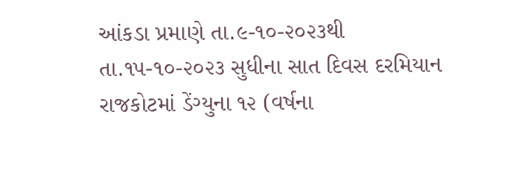આંકડા પ્રમાણે તા.૯-૧૦-૨૦૨૩થી તા.૧૫-૧૦-૨૦૨૩ સુધીના સાત દિવસ દરમિયાન રાજકોટમાં ડેંગ્યુના ૧૨ (વર્ષના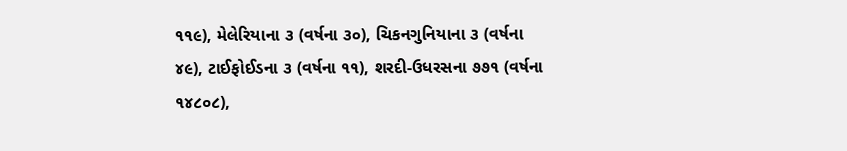૧૧૯), મેલેરિયાના ૩ (વર્ષના ૩૦), ચિકનગુનિયાના ૩ (વર્ષના ૪૯), ટાઈફોઈડના ૩ (વર્ષના ૧૧), શરદી-ઉધરસના ૭૭૧ (વર્ષના ૧૪૮૦૮),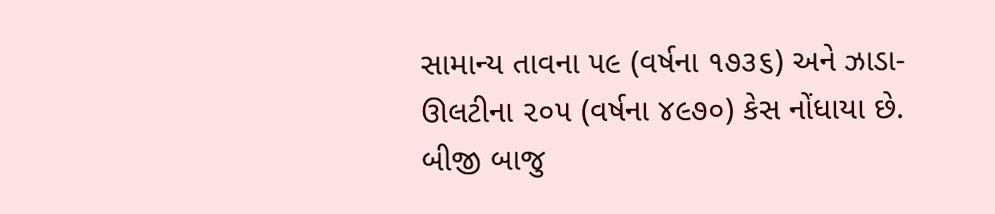સામાન્ય તાવના ૫૯ (વર્ષના ૧૭૩૬) અને ઝાડા-ઊલટીના ૨૦૫ (વર્ષના ૪૯૭૦) કેસ નોંધાયા છે.
બીજી બાજુ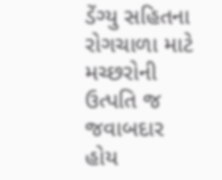ડેંગ્યુ સહિતના રોગચાળા માટે મચ્છરોની ઉત્પતિ જ જવાબદાર હોય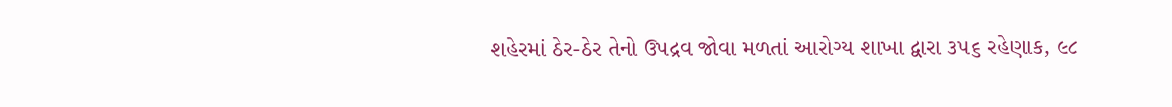શહેરમાં ઠેર-ઠેર તેનો ઉપદ્રવ જોવા મળતાં આરોગ્ય શાખા દ્વારા ૩૫૬ રહેણાક, ૯૮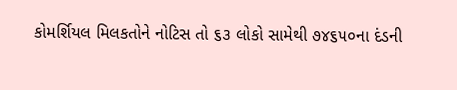કોમર્શિયલ મિલકતોને નોટિસ તો ૬૩ લોકો સામેથી ૭૪૬૫૦ના દંડની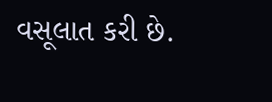વસૂલાત કરી છે.